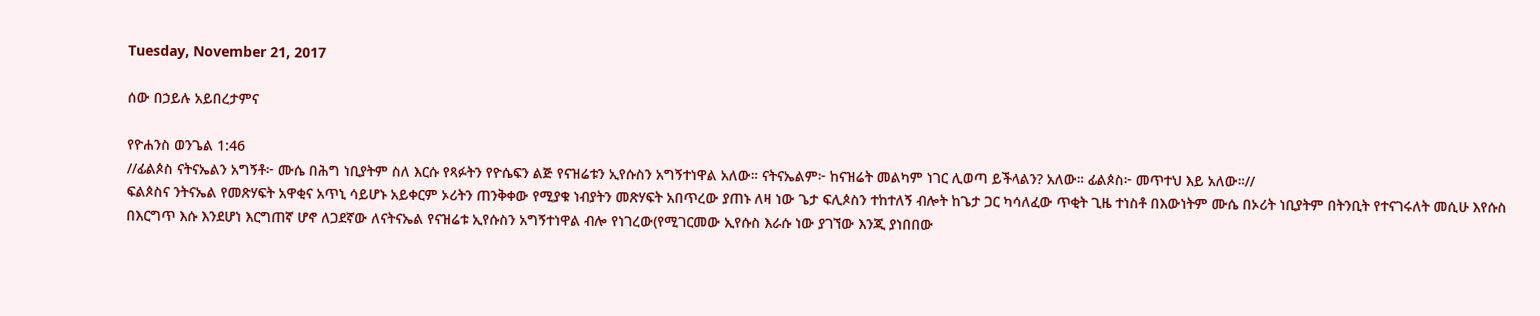Tuesday, November 21, 2017

ሰው በኃይሉ አይበረታምና

የዮሐንስ ወንጌል 1:46
//ፊልጶስ ናትናኤልን አግኝቶ፦ ሙሴ በሕግ ነቢያትም ስለ እርሱ የጻፉትን የዮሴፍን ልጅ የናዝሬቱን ኢየሱስን አግኝተነዋል አለው። ናትናኤልም፦ ከናዝሬት መልካም ነገር ሊወጣ ይችላልን? አለው። ፊልጶስ፦ መጥተህ እይ አለው።//
ፍልጶስና ንትናኤል የመጽሃፍት አዋቂና አጥኒ ሳይሆኑ አይቀርም ኦሪትን ጠንቅቀው የሚያቁ ነብያትን መጽሃፍት አበጥረው ያጠኑ ለዛ ነው ጌታ ፍሊጶስን ተከተለኝ ብሎት ከጌታ ጋር ካሳለፈው ጥቂት ጊዜ ተነስቶ በእውነትም ሙሴ በኦሪት ነቢያትም በትንቢት የተናገሩለት መሲሁ እየሱስ በእርግጥ እሱ እንደሆነ እርግጠኛ ሆኖ ለጋደኛው ለናትናኤል የናዝሬቱ ኢየሱስን አግኝተነዋል ብሎ የነገረው(የሚገርመው ኢየሱስ እራሱ ነው ያገኘው እንጂ ያነበበው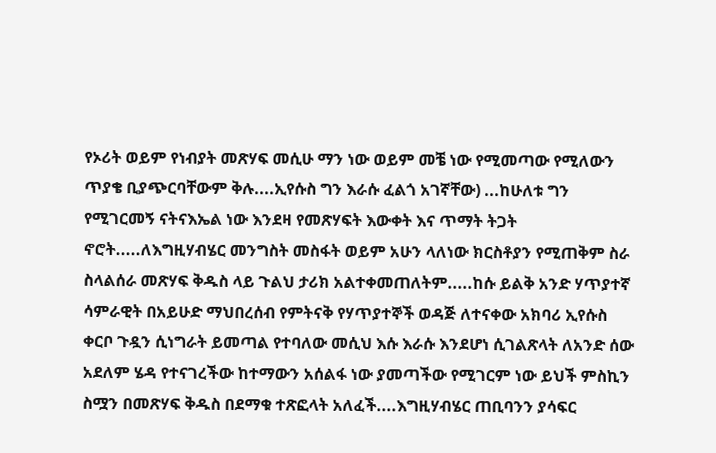የኦሪት ወይም የነብያት መጽሃፍ መሲሁ ማን ነው ወይም መቼ ነው የሚመጣው የሚለውን ጥያቄ ቢያጭርባቸውም ቅሉ....ኢየሱስ ግን እራሱ ፈልጎ አገኛቸው) ...ከሁለቱ ግን የሚገርመኝ ናትናእኤል ነው እንደዛ የመጽሃፍት እውቀት እና ጥማት ትጋት ኖሮት.....ለእግዚሃብሄር መንግስት መስፋት ወይም አሁን ላለነው ክርስቶያን የሚጠቅም ስራ ስላልሰራ መጽሃፍ ቅዱስ ላይ ጉልህ ታሪክ አልተቀመጠለትም.....ከሱ ይልቅ አንድ ሃጥያተኛ ሳምራዊት በአይሁድ ማህበረሰብ የምትናቅ የሃጥያተኞች ወዳጅ ለተናቀው አክባሪ ኢየሱስ ቀርቦ ጉዷን ሲነግራት ይመጣል የተባለው መሲህ እሱ እራሱ እንደሆነ ሲገልጽላት ለአንድ ሰው አደለም ሄዳ የተናገረችው ከተማውን አሰልፋ ነው ያመጣችው የሚገርም ነው ይህች ምስኪን ስሟን በመጽሃፍ ቅዱስ በደማቁ ተጽፎላት አለፈች....እግዚሃብሄር ጠቢባንን ያሳፍር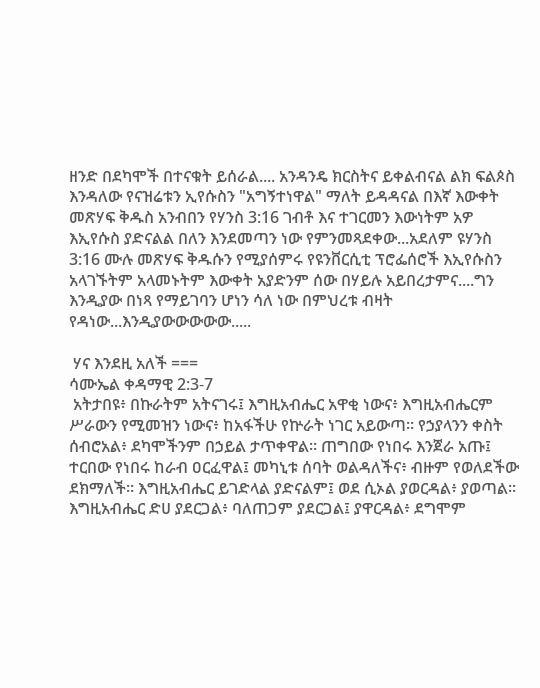ዘንድ በደካሞች በተናቁት ይሰራል.... አንዳንዴ ክርስትና ይቀልብናል ልክ ፍልጶስ እንዳለው የናዝሬቱን ኢየሱስን "አግኝተነዋል" ማለት ይዳዳናል በእኛ እውቀት መጽሃፍ ቅዱስ አንብበን የሃንስ 3:16 ገብቶ እና ተገርመን እውነትም አዎ እኢየሱስ ያድናልል በለን እንደመጣን ነው የምንመጻደቀው...አደለም ዩሃንስ 3:16 ሙሉ መጽሃፍ ቅዱሱን የሚያሰምሩ የዩንቨርሲቲ ፕሮፌሰሮች እኢየሱስን አላገኙትም አላመኑትም እውቀት አያድንም ሰው በሃይሉ አይበረታምና....ግን እንዲያው በነጻ የማይገባን ሆነን ሳለ ነው በምህረቱ ብዛት የዳነው...እንዲያውውውውው.....

 ሃና እንደዚ አለች ===
ሳሙኤል ቀዳማዊ 2:3-7
 አትታበዩ፥ በኩራትም አትናገሩ፤ እግዚአብሔር አዋቂ ነውና፥ እግዚአብሔርም ሥራውን የሚመዝን ነውና፥ ከአፋችሁ የኵራት ነገር አይውጣ። የኃያላንን ቀስት ሰብሮአል፥ ደካሞችንም በኃይል ታጥቀዋል። ጠግበው የነበሩ እንጀራ አጡ፤ ተርበው የነበሩ ከራብ ዐርፈዋል፤ መካኒቱ ሰባት ወልዳለችና፥ ብዙም የወለደችው ደክማለች። እግዚአብሔር ይገድላል ያድናልም፤ ወደ ሲኦል ያወርዳል፥ ያወጣል። እግዚአብሔር ድሀ ያደርጋል፥ ባለጠጋም ያደርጋል፤ ያዋርዳል፥ ደግሞም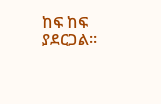ከፍ ከፍ ያደርጋል።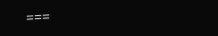===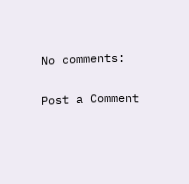No comments:

Post a Comment